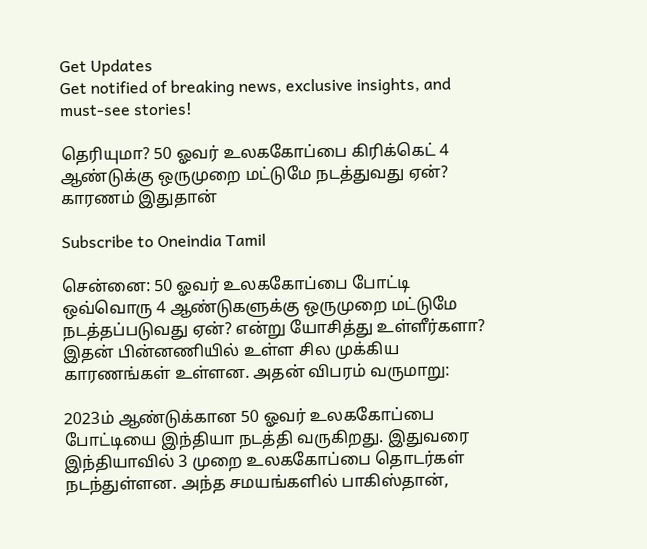Get Updates
Get notified of breaking news, exclusive insights, and must-see stories!

தெரியுமா? 50 ஓவர் உலககோப்பை கிரிக்கெட் 4 ஆண்டுக்கு ஒருமுறை மட்டுமே நடத்துவது ஏன்? காரணம் இதுதான்

Subscribe to Oneindia Tamil

சென்னை: 50 ஓவர் உலககோப்பை போட்டி ஒவ்வொரு 4 ஆண்டுகளுக்கு ஒருமுறை மட்டுமே நடத்தப்படுவது ஏன்? என்று யோசித்து உள்ளீர்களா? இதன் பின்னணியில் உள்ள சில முக்கிய காரணங்கள் உள்ளன. அதன் விபரம் வருமாறு:

2023ம் ஆண்டுக்கான 50 ஓவர் உலககோப்பை போட்டியை இந்தியா நடத்தி வருகிறது. இதுவரை இந்தியாவில் 3 முறை உலககோப்பை தொடர்கள் நடந்துள்ளன. அந்த சமயங்களில் பாகிஸ்தான்,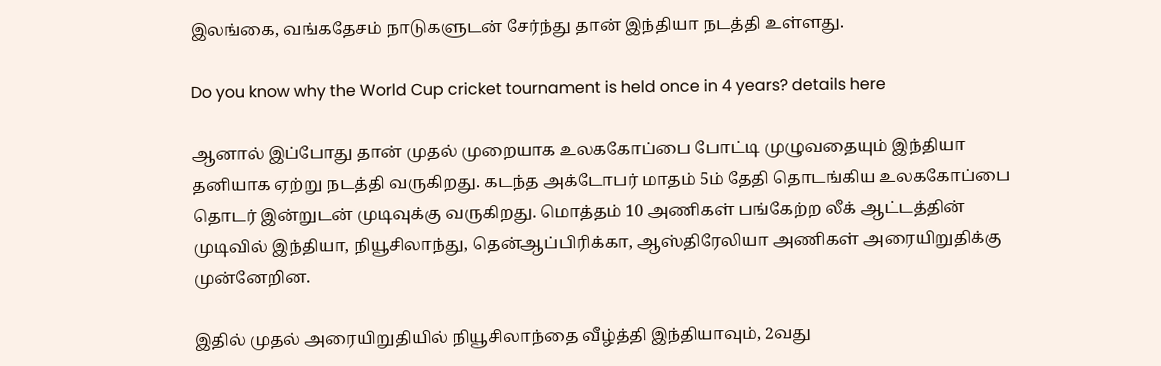இலங்கை, வங்கதேசம் நாடுகளுடன் சேர்ந்து தான் இந்தியா நடத்தி உள்ளது.

Do you know why the World Cup cricket tournament is held once in 4 years? details here

ஆனால் இப்போது தான் முதல் முறையாக உலககோப்பை போட்டி முழுவதையும் இந்தியா தனியாக ஏற்று நடத்தி வருகிறது. கடந்த அக்டோபர் மாதம் 5ம் தேதி தொடங்கிய உலககோப்பை தொடர் இன்றுடன் முடிவுக்கு வருகிறது. மொத்தம் 10 அணிகள் பங்கேற்ற லீக் ஆட்டத்தின் முடிவில் இந்தியா, நியூசிலாந்து, தென்ஆப்பிரிக்கா, ஆஸ்திரேலியா அணிகள் அரையிறுதிக்கு முன்னேறின.

இதில் முதல் அரையிறுதியில் நியூசிலாந்தை வீழ்த்தி இந்தியாவும், 2வது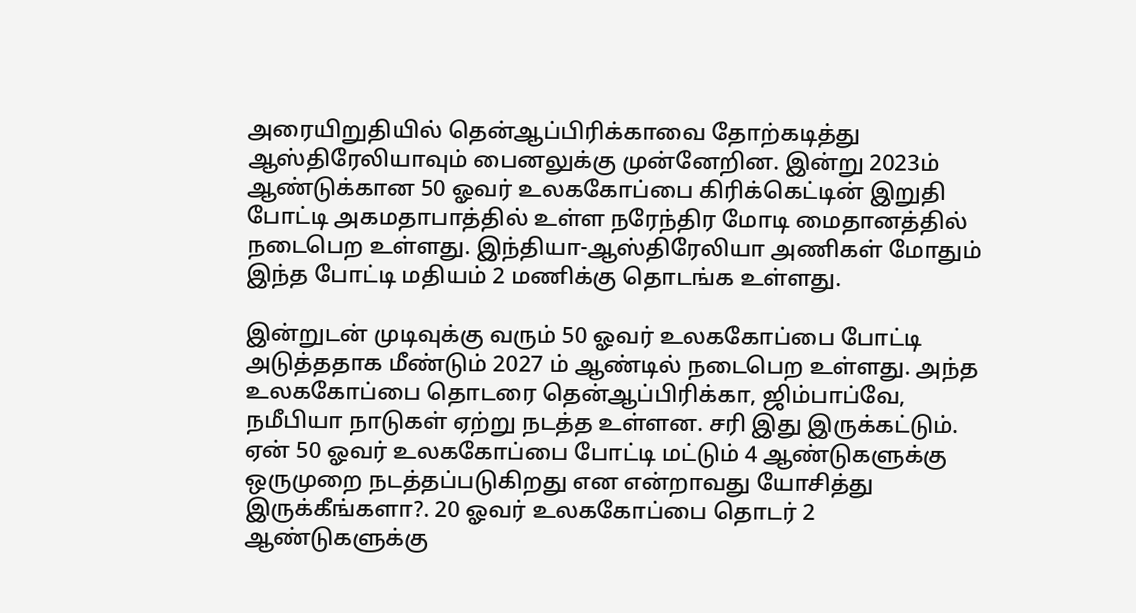அரையிறுதியில் தென்ஆப்பிரிக்காவை தோற்கடித்து ஆஸ்திரேலியாவும் பைனலுக்கு முன்னேறின. இன்று 2023ம் ஆண்டுக்கான 50 ஓவர் உலககோப்பை கிரிக்கெட்டின் இறுதி போட்டி அகமதாபாத்தில் உள்ள நரேந்திர மோடி மைதானத்தில் நடைபெற உள்ளது. இந்தியா-ஆஸ்திரேலியா அணிகள் மோதும் இந்த போட்டி மதியம் 2 மணிக்கு தொடங்க உள்ளது.

இன்றுடன் முடிவுக்கு வரும் 50 ஓவர் உலககோப்பை போட்டி அடுத்ததாக மீண்டும் 2027 ம் ஆண்டில் நடைபெற உள்ளது. அந்த உலககோப்பை தொடரை தென்ஆப்பிரிக்கா, ஜிம்பாப்வே, நமீபியா நாடுகள் ஏற்று நடத்த உள்ளன. சரி இது இருக்கட்டும். ஏன் 50 ஓவர் உலககோப்பை போட்டி மட்டும் 4 ஆண்டுகளுக்கு ஒருமுறை நடத்தப்படுகிறது என என்றாவது யோசித்து இருக்கீங்களா?. 20 ஓவர் உலககோப்பை தொடர் 2 ஆண்டுகளுக்கு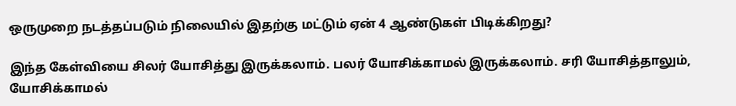ஒருமுறை நடத்தப்படும் நிலையில் இதற்கு மட்டும் ஏன் 4 ஆண்டுகள் பிடிக்கிறது?

இந்த கேள்வியை சிலர் யோசித்து இருக்கலாம். பலர் யோசிக்காமல் இருக்கலாம். சரி யோசித்தாலும், யோசிக்காமல்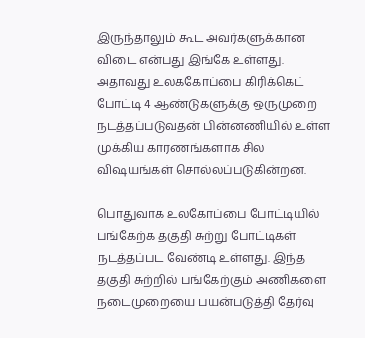இருந்தாலும் கூட அவர்களுக்கான விடை என்பது இங்கே உள்ளது. அதாவது உலககோப்பை கிரிக்கெட் போட்டி 4 ஆண்டுகளுக்கு ஒருமுறை நடத்தப்படுவதன் பின்னணியில் உள்ள முக்கிய காரணங்களாக சில விஷயங்கள் சொல்லப்படுகின்றன.

பொதுவாக உலகோப்பை போட்டியில் பங்கேற்க தகுதி சுற்று போட்டிகள் நடத்தப்பட வேண்டி உள்ளது. இந்த தகுதி சுற்றில் பங்கேற்கும் அணிகளை நடைமுறையை பயன்படுத்தி தேர்வு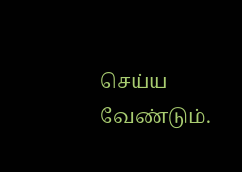செய்ய வேண்டும்.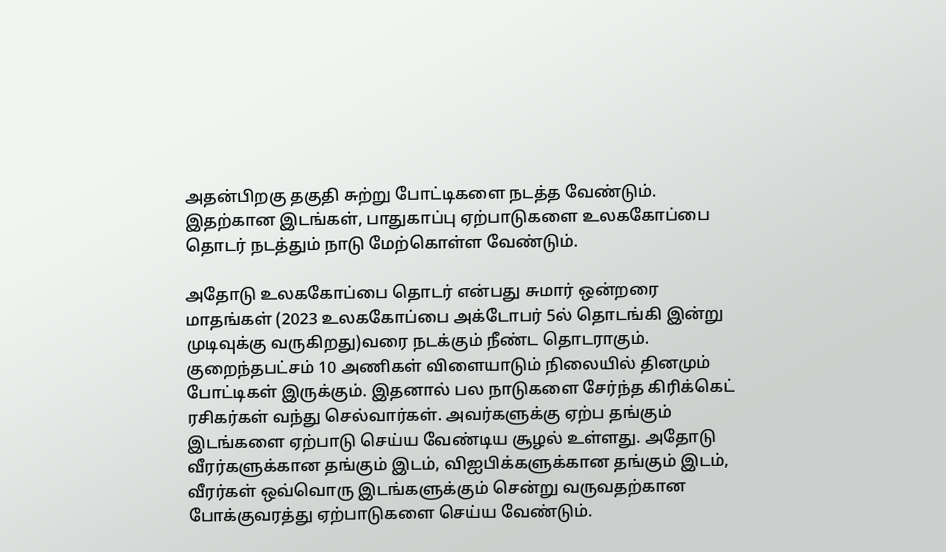அதன்பிறகு தகுதி சுற்று போட்டிகளை நடத்த வேண்டும். இதற்கான இடங்கள், பாதுகாப்பு ஏற்பாடுகளை உலககோப்பை தொடர் நடத்தும் நாடு மேற்கொள்ள வேண்டும்.

அதோடு உலககோப்பை தொடர் என்பது சுமார் ஒன்றரை மாதங்கள் (2023 உலககோப்பை அக்டோபர் 5ல் தொடங்கி இன்று முடிவுக்கு வருகிறது)வரை நடக்கும் நீண்ட தொடராகும். குறைந்தபட்சம் 10 அணிகள் விளையாடும் நிலையில் தினமும் போட்டிகள் இருக்கும். இதனால் பல நாடுகளை சேர்ந்த கிரிக்கெட் ரசிகர்கள் வந்து செல்வார்கள். அவர்களுக்கு ஏற்ப தங்கும் இடங்களை ஏற்பாடு செய்ய வேண்டிய சூழல் உள்ளது. அதோடு வீரர்களுக்கான தங்கும் இடம், விஐபிக்களுக்கான தங்கும் இடம், வீரர்கள் ஒவ்வொரு இடங்களுக்கும் சென்று வருவதற்கான போக்குவரத்து ஏற்பாடுகளை செய்ய வேண்டும்.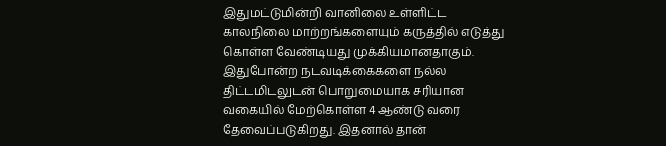இதுமட்டுமின்றி வானிலை உள்ளிட்ட காலநிலை மாற்றங்களையும் கருத்தில் எடுத்து கொள்ள வேண்டியது முக்கியமானதாகும். இதுபோன்ற நடவடிக்கைகளை நல்ல திட்டமிடலுடன் பொறுமையாக சரியான வகையில் மேற்கொள்ள 4 ஆண்டு வரை தேவைப்படுகிறது. இதனால் தான்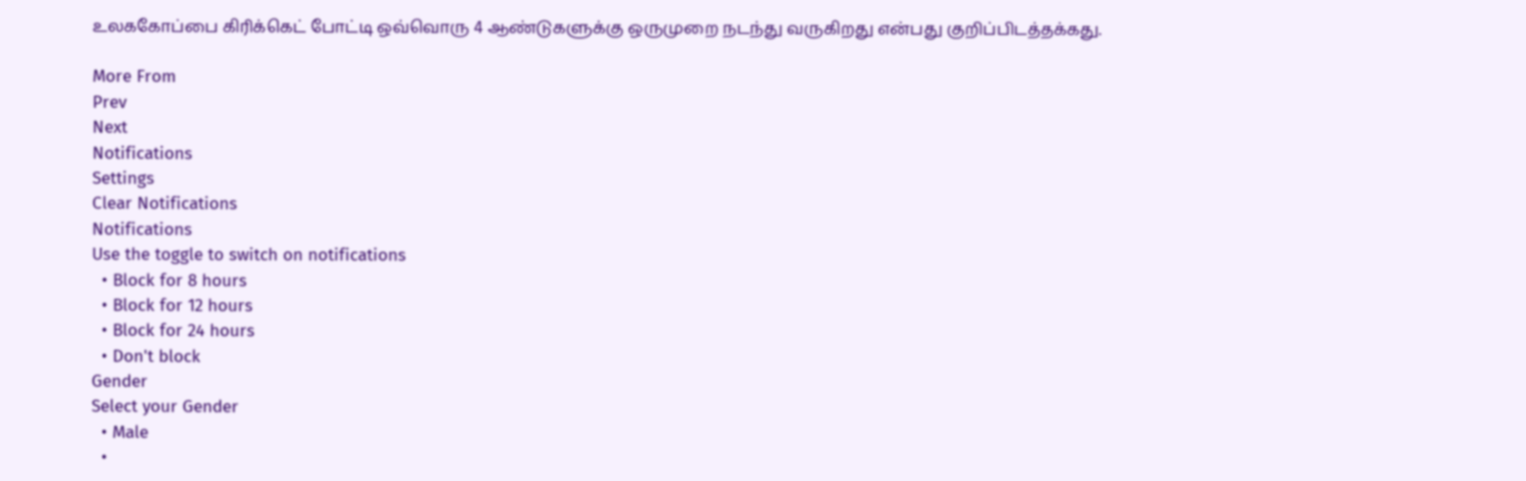உலககோப்பை கிரிக்கெட் போட்டி ஒவ்வொரு 4 ஆண்டுகளுக்கு ஒருமுறை நடந்து வருகிறது என்பது குறிப்பிடத்தக்கது.

More From
Prev
Next
Notifications
Settings
Clear Notifications
Notifications
Use the toggle to switch on notifications
  • Block for 8 hours
  • Block for 12 hours
  • Block for 24 hours
  • Don't block
Gender
Select your Gender
  • Male
  •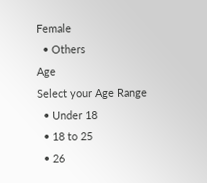Female
  • Others
Age
Select your Age Range
  • Under 18
  • 18 to 25
  • 26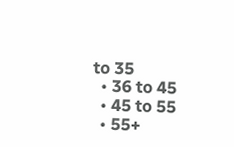to 35
  • 36 to 45
  • 45 to 55
  • 55+